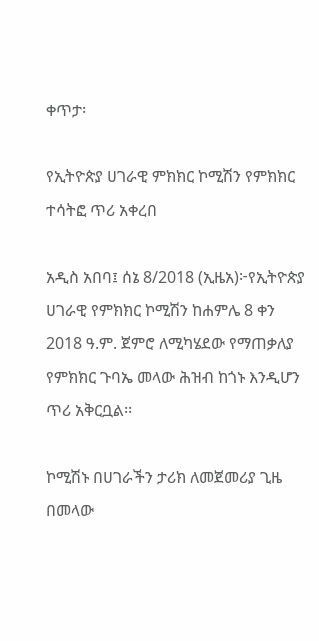ቀጥታ፡

የኢትዮጵያ ሀገራዊ ምክክር ኮሚሽን የምክክር ተሳትፎ ጥሪ አቀረበ

አዲስ አበባ፤ ሰኔ 8/2018 (ኢዜአ)፦የኢትዮጵያ ሀገራዊ የምክክር ኮሚሽን ከሐምሌ 8 ቀን 2018 ዓ.ም. ጀምሮ ለሚካሄደው የማጠቃለያ የምክክር ጉባኤ መላው ሕዝብ ከጎኑ እንዲሆን ጥሪ አቅርቧል፡፡

ኮሚሽኑ በሀገራችን ታሪክ ለመጀመሪያ ጊዜ በመላው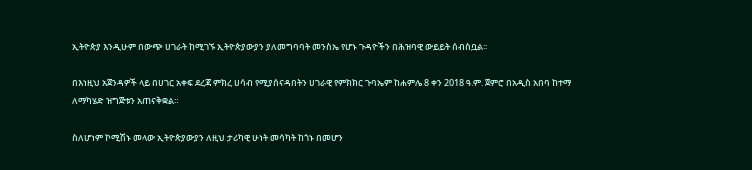ኢትዮጵያ እንዲሁም በውጭ ሀገራት ከሚገኙ ኢትዮጵያውያን ያለመግባባት መንስኤ የሆኑ ጉዳዮችን በሕዝባዊ ውይይት ሰብስቧል፡፡

በእነዚህ አጀንዳዎች ላይ በሀገር አቀፍ ደረጃ ምክረ ሀሳብ የሚያሰናዳበትን ሀገራዊ የምክክር ጉባኤም ከሐምሌ 8 ቀን 2018 ዓ.ም. ጀምሮ በአዲስ አበባ ከተማ ለማካሄድ ዝግጅቱን አጠናቅቋል።

ስለሆነም ኮሚሽኑ መላው ኢትዮጵያውያን ለዚህ ታሪካዊ ሁነት መሳካት ከጎኑ በመሆን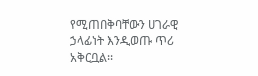የሚጠበቅባቸውን ሀገራዊ ኃላፊነት እንዲወጡ ጥሪ አቅርቧል፡፡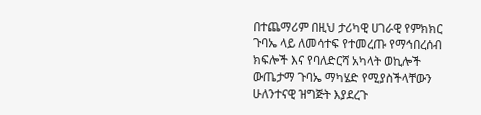በተጨማሪም በዚህ ታሪካዊ ሀገራዊ የምክክር ጉባኤ ላይ ለመሳተፍ የተመረጡ የማኅበረሰብ ክፍሎች እና የባለድርሻ አካላት ወኪሎች ውጤታማ ጉባኤ ማካሄድ የሚያስችላቸውን ሁለንተናዊ ዝግጅት እያደረጉ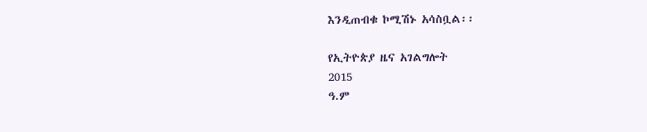እንዲጠብቁ ኮሚሽኑ አሳስቧል፡፡

የኢትዮጵያ ዜና አገልግሎት
2015
ዓ.ም